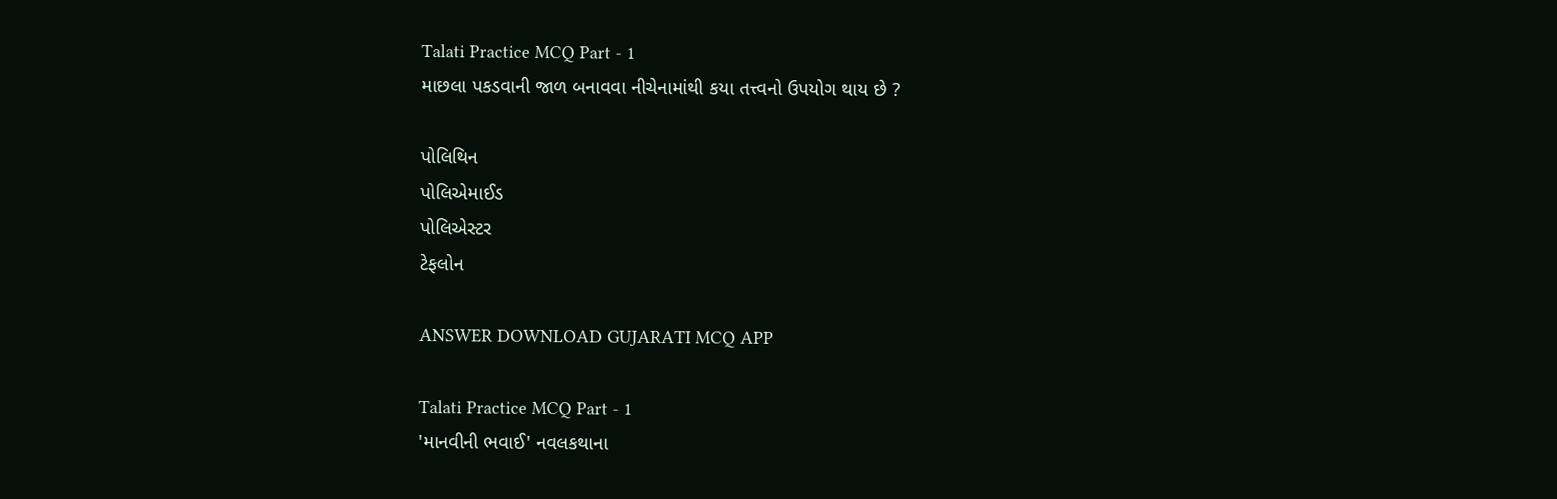Talati Practice MCQ Part - 1
માછલા પકડવાની જાળ બનાવવા નીચેનામાંથી કયા તત્ત્વનો ઉપયોગ થાય છે ?

પોલિથિન
પોલિએમાઈડ
પોલિએસ્ટર
ટેફલોન

ANSWER DOWNLOAD GUJARATI MCQ APP

Talati Practice MCQ Part - 1
'માનવીની ભવાઈ' નવલકથાના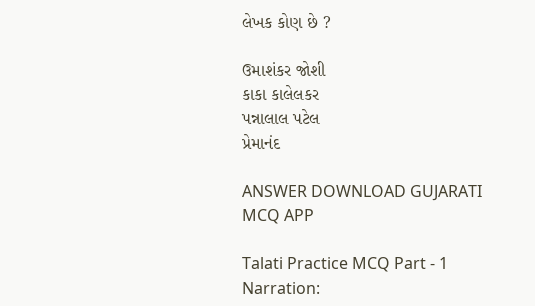લેખક કોણ છે ?

ઉમાશંકર જોશી
કાકા કાલેલકર
પન્નાલાલ પટેલ
પ્રેમાનંદ

ANSWER DOWNLOAD GUJARATI MCQ APP

Talati Practice MCQ Part - 1
Narration: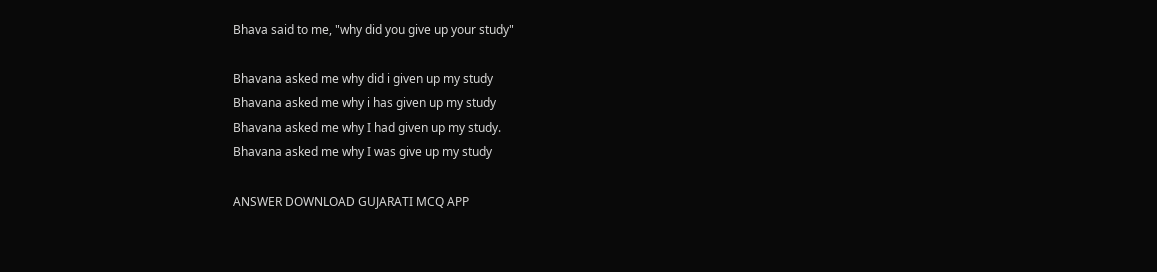Bhava said to me, "why did you give up your study"

Bhavana asked me why did i given up my study
Bhavana asked me why i has given up my study
Bhavana asked me why I had given up my study.
Bhavana asked me why I was give up my study

ANSWER DOWNLOAD GUJARATI MCQ APP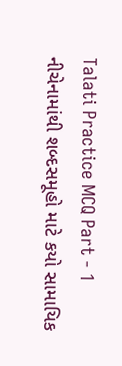Talati Practice MCQ Part - 1
નીચેનામાંથી શબ્દસમૂહો માટે કયો સામાયિક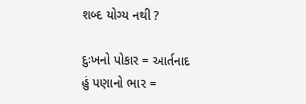શબ્દ યોગ્ય નથી ?

દુઃખનો પોકાર = આર્તનાદ
હું પણાનો ભાર =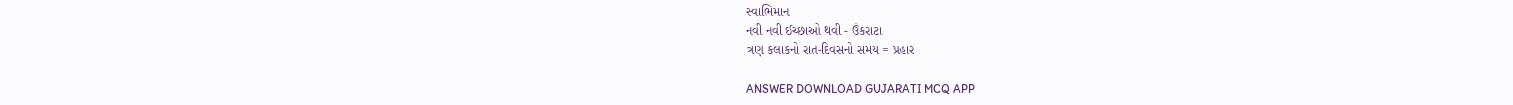સ્વાભિમાન
નવી નવી ઈચ્છાઓ થવી - ઉંકરાટા
ત્રણ કલાકનો રાત-દિવસનો સમય = પ્રહાર

ANSWER DOWNLOAD GUJARATI MCQ APP